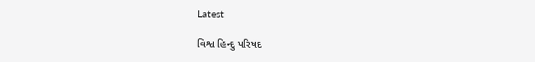Latest

વિશ્વ હિન્દુ પરિષદ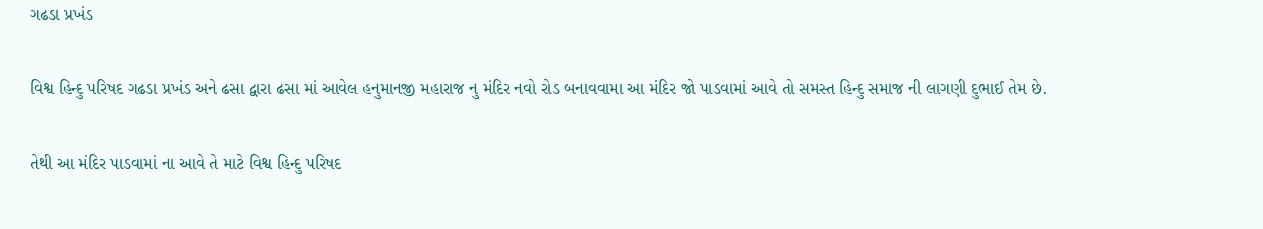ગઢડા પ્રખંડ

વિશ્વ હિન્દુ પરિષદ ગઢડા પ્રખંડ અને ઢસા દ્વારા ઢસા માં આવેલ હનુમાનજી મહારાજ નુ મંદિર નવો રોડ બનાવવામા આ મંદિર જો પાડવામાં આવે તો સમસ્ત હિન્દુ સમાજ ની લાગણી દુભાઈ તેમ છે.

તેથી આ મંદિર પાડવામાં ના આવે તે માટે વિશ્વ હિન્દુ પરિષદ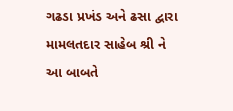ગઢડા પ્રખંડ અને ઢસા દ્વારા મામલતદાર સાહેબ શ્રી ને આ બાબતે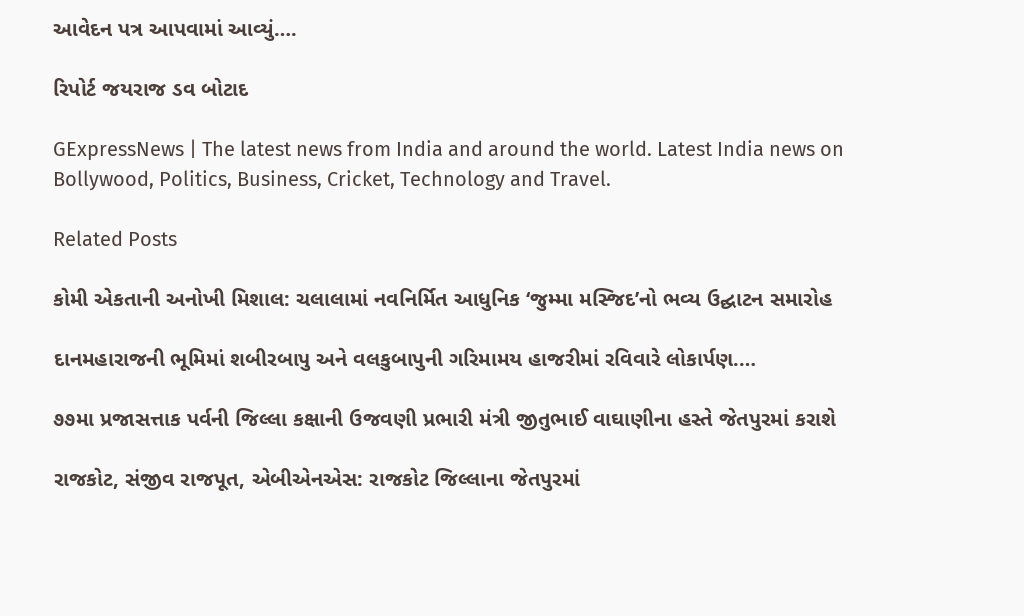આવેદન પત્ર આપવામાં આવ્યું….

રિપોર્ટ જયરાજ ડવ બોટાદ

GExpressNews | The latest news from India and around the world. Latest India news on Bollywood, Politics, Business, Cricket, Technology and Travel.

Related Posts

કોમી એકતાની અનોખી મિશાલ: ચલાલામાં નવનિર્મિત આધુનિક ‘જુમ્મા મસ્જિદ’નો ભવ્ય ઉદ્ઘાટન સમારોહ

દાનમહારાજની ભૂમિમાં શબીરબાપુ અને વલકુબાપુની ગરિમામય હાજરીમાં રવિવારે લોકાર્પણ.…

૭૭મા પ્રજાસત્તાક પર્વની જિલ્લા કક્ષાની ઉજવણી પ્રભારી મંત્રી જીતુભાઈ વાઘાણીના હસ્તે જેતપુરમાં કરાશે

રાજકોટ, સંજીવ રાજપૂત, એબીએનએસ: રાજકોટ જિલ્લાના જેતપુરમાં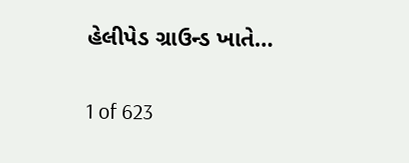હેલીપેડ ગ્રાઉન્ડ ખાતે…

1 of 623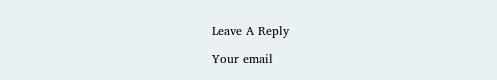Leave A Reply

Your email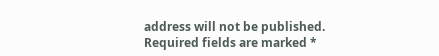address will not be published. Required fields are marked *